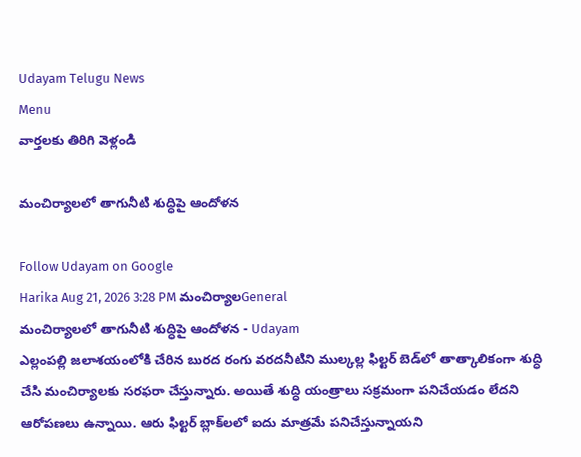Udayam Telugu News
Menu
వార్తలకు తిరిగి వెళ్లండి

మంచిర్యాలలో తాగునీటి శుద్ధిపై ఆందోళన

Follow Udayam on Google
Harika Aug 21, 2026 3:28 PM మంచిర్యాలGeneral
మంచిర్యాలలో తాగునీటి శుద్ధిపై ఆందోళన - Udayam
ఎల్లంపల్లి జలాశయంలోకి చేరిన బురద రంగు వరదనీటిని ముల్కల్ల ఫిల్టర్‌ బెడ్‌లో తాత్కాలికంగా శుద్ధి చేసి మంచిర్యాలకు సరఫరా చేస్తున్నారు. అయితే శుద్ధి యంత్రాలు సక్రమంగా పనిచేయడం లేదని ఆరోపణలు ఉన్నాయి. ఆరు ఫిల్టర్‌ బ్లాక్‌లలో ఐదు మాత్రమే పనిచేస్తున్నాయని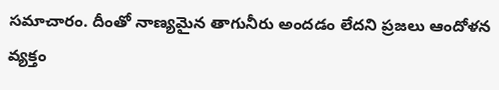సమాచారం. దీంతో నాణ్యమైన తాగునీరు అందడం లేదని ప్రజలు ఆందోళన వ్యక్తం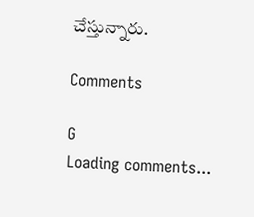చేస్తున్నారు.

Comments

G
Loading comments...